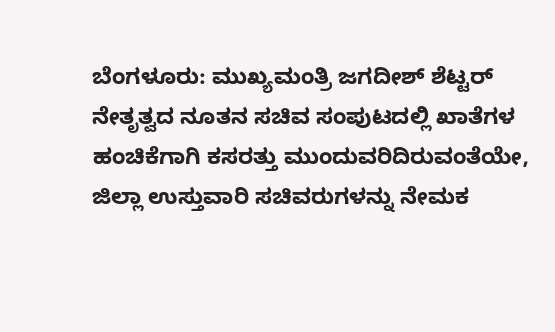ಬೆಂಗಳೂರು: ಮುಖ್ಯಮಂತ್ರಿ ಜಗದೀಶ್ ಶೆಟ್ಟರ್ ನೇತೃತ್ವದ ನೂತನ ಸಚಿವ ಸಂಪುಟದಲ್ಲಿ ಖಾತೆಗಳ ಹಂಚಿಕೆಗಾಗಿ ಕಸರತ್ತು ಮುಂದುವರಿದಿರುವಂತೆಯೇ, ಜಿಲ್ಲಾ ಉಸ್ತುವಾರಿ ಸಚಿವರುಗಳನ್ನು ನೇಮಕ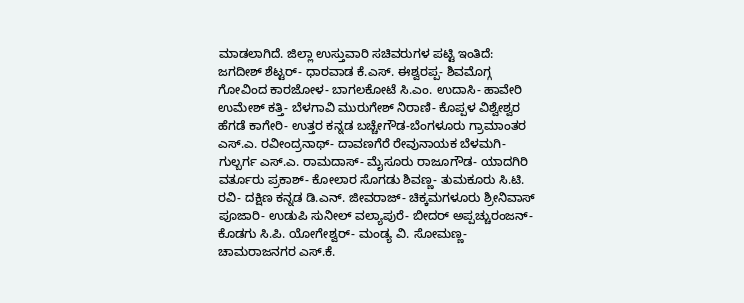ಮಾಡಲಾಗಿದೆ. ಜಿಲ್ಲಾ ಉಸ್ತುವಾರಿ ಸಚಿವರುಗಳ ಪಟ್ಟಿ ಇಂತಿದೆ: ಜಗದೀಶ್ ಶೆಟ್ಟರ್- ಧಾರವಾಡ ಕೆ.ಎಸ್. ಈಶ್ವರಪ್ಪ- ಶಿವಮೊಗ್ಗ ಗೋವಿಂದ ಕಾರಜೋಳ- ಬಾಗಲಕೋಟೆ ಸಿ.ಎಂ. ಉದಾಸಿ- ಹಾವೇರಿ ಉಮೇಶ್ ಕತ್ತಿ- ಬೆಳಗಾವಿ ಮುರುಗೇಶ್ ನಿರಾಣಿ- ಕೊಪ್ಪಳ ವಿಶ್ವೇಶ್ವರ ಹೆಗಡೆ ಕಾಗೇರಿ- ಉತ್ತರ ಕನ್ನಡ ಬಚ್ಚೇಗೌಡ-ಬೆಂಗಳೂರು ಗ್ರಾಮಾಂತರ ಎಸ್.ಎ. ರವೀಂದ್ರನಾಥ್- ದಾವಣಗೆರೆ ರೇವುನಾಯಕ ಬೆಳಮಗಿ- ಗುಲ್ಬರ್ಗ ಎಸ್.ಎ. ರಾಮದಾಸ್- ಮೈಸೂರು ರಾಜೂಗೌಡ- ಯಾದಗಿರಿ ವರ್ತೂರು ಪ್ರಕಾಶ್- ಕೋಲಾರ ಸೊಗಡು ಶಿವಣ್ಣ- ತುಮಕೂರು ಸಿ.ಟಿ. ರವಿ- ದಕ್ಷಿಣ ಕನ್ನಡ ಡಿ.ಎನ್. ಜೀವರಾಜ್- ಚಿಕ್ಕಮಗಳೂರು ಶ್ರೀನಿವಾಸ್ ಪೂಜಾರಿ- ಉಡುಪಿ ಸುನೀಲ್ ವಲ್ಯಾಪುರೆ- ಬೀದರ್ ಅಪ್ಪಚ್ಚುರಂಜನ್- ಕೊಡಗು ಸಿ.ಪಿ. ಯೋಗೇಶ್ವರ್- ಮಂಡ್ಯ ವಿ. ಸೋಮಣ್ಣ- ಚಾಮರಾಜನಗರ ಎಸ್.ಕೆ.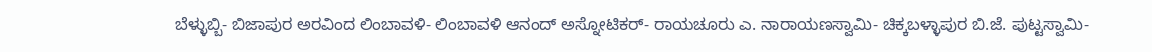ಬೆಳ್ಳುಬ್ಬಿ- ಬಿಜಾಪುರ ಅರವಿಂದ ಲಿಂಬಾವಳಿ- ಲಿಂಬಾವಳಿ ಆನಂದ್ ಅಸ್ನೋಟಿಕರ್- ರಾಯಚೂರು ಎ. ನಾರಾಯಣಸ್ವಾಮಿ- ಚಿಕ್ಕಬಳ್ಳಾಪುರ ಬಿ.ಜೆ. ಪುಟ್ಟಸ್ವಾಮಿ-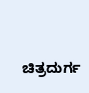ಚಿತ್ರದುರ್ಗ